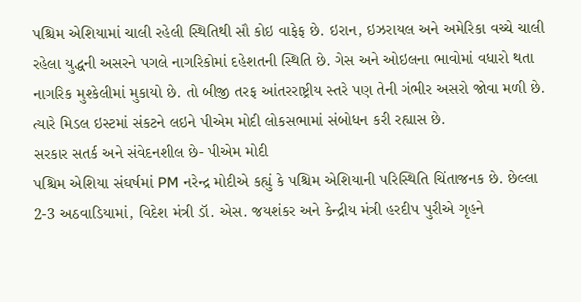પશ્ચિમ એશિયામાં ચાલી રહેલી સ્થિતિથી સૌ કોઇ વાફેફ છે. ઇરાન, ઇઝરાયલ અને અમેરિકા વચ્ચે ચાલી રહેલા યુદ્ધની અસરને પગલે નાગરિકોમાં દહેશતની સ્થિતિ છે. ગેસ અને ઓઇલના ભાવોમાં વધારો થતા નાગરિક મુશ્કેલીમાં મુકાયો છે. તો બીજી તરફ આંતરરાષ્ટ્રીય સ્તરે પણ તેની ગંભીર અસરો જોવા મળી છે. ત્યારે મિડલ ઇસ્ટમાં સંકટને લઇને પીએમ મોદી લોકસભામાં સંબોધન કરી રહ્યાસ છે.
સરકાર સતર્ક અને સંવેદનશીલ છે- પીએમ મોદી
પશ્ચિમ એશિયા સંઘર્ષમાં PM નરેન્દ્ર મોદીએ કહ્યું કે પશ્ચિમ એશિયાની પરિસ્થિતિ ચિંતાજનક છે. છેલ્લા 2-3 અઠવાડિયામાં, વિદેશ મંત્રી ડૉ. એસ. જયશંકર અને કેન્દ્રીય મંત્રી હરદીપ પુરીએ ગૃહને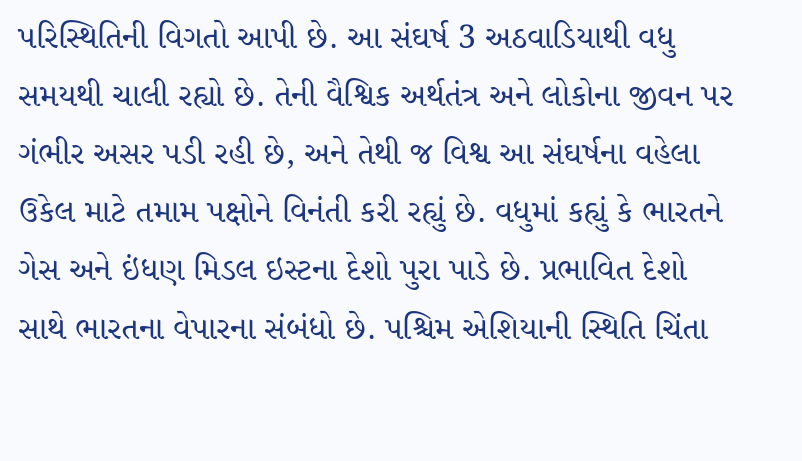પરિસ્થિતિની વિગતો આપી છે. આ સંઘર્ષ 3 અઠવાડિયાથી વધુ સમયથી ચાલી રહ્યો છે. તેની વૈશ્વિક અર્થતંત્ર અને લોકોના જીવન પર ગંભીર અસર પડી રહી છે, અને તેથી જ વિશ્વ આ સંઘર્ષના વહેલા ઉકેલ માટે તમામ પક્ષોને વિનંતી કરી રહ્યું છે. વધુમાં કહ્યું કે ભારતને ગેસ અને ઇંધણ મિડલ ઇસ્ટના દેશો પુરા પાડે છે. પ્રભાવિત દેશો સાથે ભારતના વેપારના સંબંધો છે. પશ્ચિમ એશિયાની સ્થિતિ ચિંતા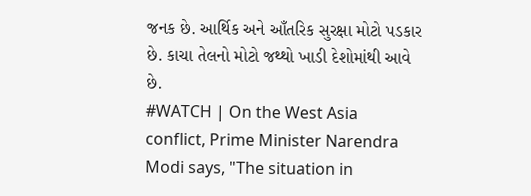જનક છે. આર્થિક અને આઁતરિક સુરક્ષા મોટો પડકાર છે. કાચા તેલનો મોટો જથ્થો ખાડી દેશોમાંથી આવે છે.
#WATCH | On the West Asia conflict, Prime Minister Narendra Modi says, "The situation in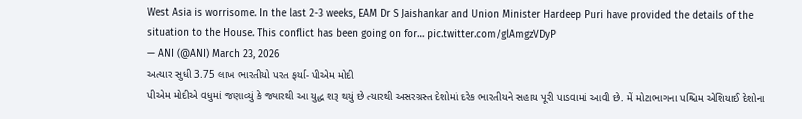West Asia is worrisome. In the last 2-3 weeks, EAM Dr S Jaishankar and Union Minister Hardeep Puri have provided the details of the situation to the House. This conflict has been going on for… pic.twitter.com/glAmgzVDyP
— ANI (@ANI) March 23, 2026
અત્યાર સુધી 3.75 લાખ ભારતીયો પરત ફર્યા- પીએમ મોદી
પીએમ મોદીએ વધુમાં જણાવ્યું કે જ્યારથી આ યુદ્ધ શરૂ થયું છે ત્યારથી અસરગ્રસ્ત દેશોમાં દરેક ભારતીયને સહાય પૂરી પાડવામાં આવી છે. મેં મોટાભાગના પશ્ચિમ એશિયાઈ દેશોના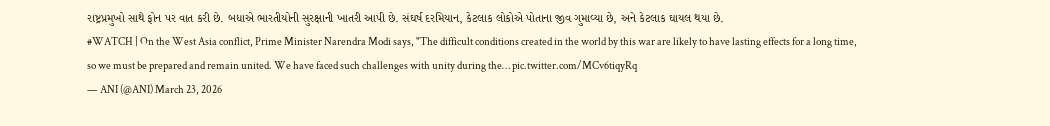રાષ્ટ્રપ્રમુખો સાથે ફોન પર વાત કરી છે. બધાએ ભારતીયોની સુરક્ષાની ખાતરી આપી છે. સંઘર્ષ દરમિયાન, કેટલાક લોકોએ પોતાના જીવ ગુમાવ્યા છે, અને કેટલાક ઘાયલ થયા છે.
#WATCH | On the West Asia conflict, Prime Minister Narendra Modi says, "The difficult conditions created in the world by this war are likely to have lasting effects for a long time, so we must be prepared and remain united. We have faced such challenges with unity during the… pic.twitter.com/MCv6tiqyRq
— ANI (@ANI) March 23, 2026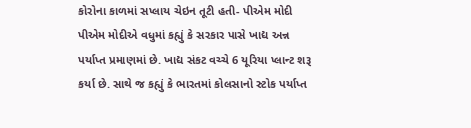કોરોના કાળમાં સપ્લાય ચેઇન તૂટી હતી- પીએમ મોદી
પીએમ મોદીએ વધુમાં કહ્યું કે સરકાર પાસે ખાદ્ય અન્ન પર્યાપ્ત પ્રમાણમાં છે. ખાદ્ય સંકટ વચ્ચે 6 યૂરિયા પ્લાન્ટ શરૂ કર્યા છે. સાથે જ કહ્યું કે ભારતમાં કોલસાનો સ્ટોક પર્યાપ્ત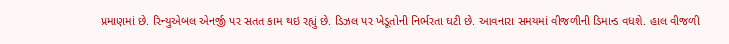પ્રમાણમાં છે. રિન્યુએબલ એનર્જી પર સતત કામ થઇ રહ્યું છે. ડિઝલ પર ખેડૂતોની નિર્ભરતા ઘટી છે. આવનારા સમયમાં વીજળીની ડિમાન્ડ વધશે. હાલ વીજળી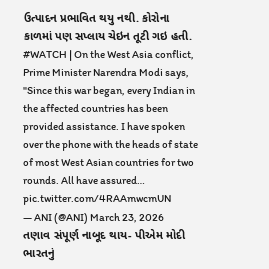ઉત્પાદન પ્રભાવિત થયુ નથી. કોરોના કાળમાં પણ સપ્લાય ચેઇન તૂટી ગઇ હતી.
#WATCH | On the West Asia conflict, Prime Minister Narendra Modi says, "Since this war began, every Indian in the affected countries has been provided assistance. I have spoken over the phone with the heads of state of most West Asian countries for two rounds. All have assured… pic.twitter.com/4RAAmwcmUN
— ANI (@ANI) March 23, 2026
તણાવ સંપૂર્ણ નાબૂદ થાય- પીએમ મોદી
ભારતનું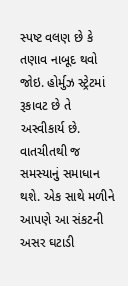સ્પષ્ટ વલણ છે કે તણાવ નાબૂદ થવો જોઇ. હોર્મુઝ સ્ટ્રેટમાં રૂકાવટ છે તે અસ્વીકાર્ય છે. વાતચીતથી જ સમસ્યાનું સમાધાન થશે. એક સાથે મળીને આપણે આ સંકટની અસર ઘટાડી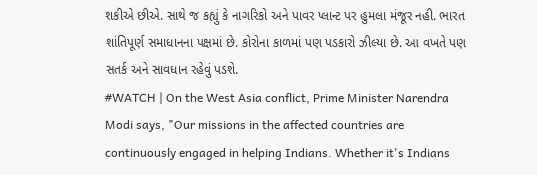શકીએ છીએ. સાથે જ કહ્યું કે નાગરિકો અને પાવર પ્લાન્ટ પર હુમલા મંજૂર નહી. ભારત શાંતિપૂર્ણ સમાધાનના પક્ષમાં છે. કોરોના કાળમાં પણ પડકારો ઝીલ્યા છે. આ વખતે પણ સતર્ક અને સાવધાન રહેવું પડશે.
#WATCH | On the West Asia conflict, Prime Minister Narendra Modi says, "Our missions in the affected countries are continuously engaged in helping Indians. Whether it's Indians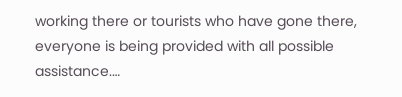working there or tourists who have gone there, everyone is being provided with all possible assistance.…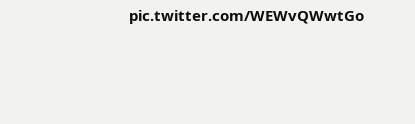pic.twitter.com/WEWvQWwtGo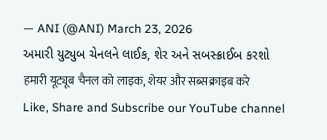— ANI (@ANI) March 23, 2026
અમારી યુટ્યુબ ચેનલને લાઈક, શેર અને સબસ્ક્રાઈબ કરશો
हमारी यूट्यूब चैनल को लाइक, शेयर और सब्सक्राइब करे
Like, Share and Subscribe our YouTube channel